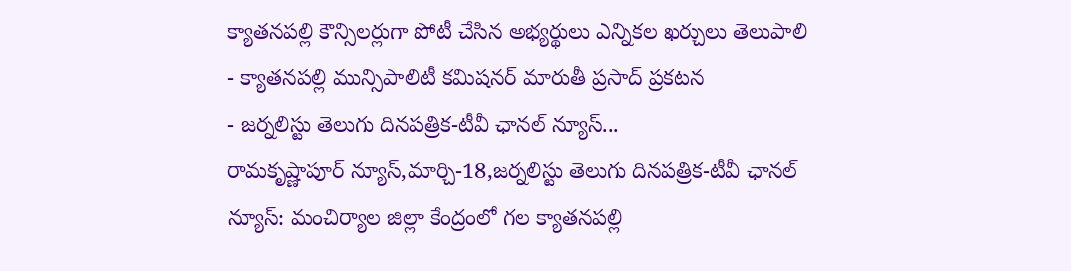క్యాతనపల్లి కౌన్సిలర్లుగా పోటీ చేసిన అభ్యర్థులు ఎన్నికల ఖర్చులు తెలుపాలి
- క్యాతనపల్లి మున్సిపాలిటీ కమిషనర్ మారుతీ ప్రసాద్ ప్రకటన
- జర్నలిస్టు తెలుగు దినపత్రిక-టీవీ ఛానల్ న్యూస్...
రామకృష్ణాపూర్ న్యూస్,మార్చి-18,జర్నలిస్టు తెలుగు దినపత్రిక-టీవీ ఛానల్ న్యూస్: మంచిర్యాల జిల్లా కేంద్రంలో గల క్యాతనపల్లి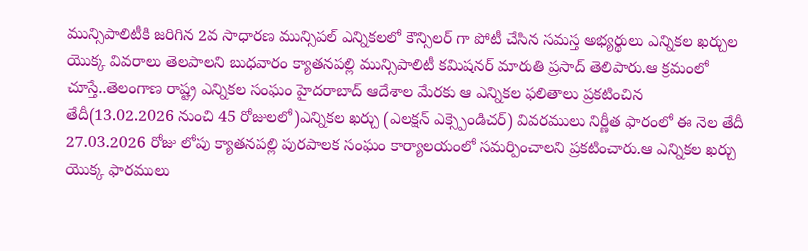మున్సిపాలిటీకి జరిగిన 2వ సాధారణ మున్సిపల్ ఎన్నికలలో కౌన్సిలర్ గా పోటీ చేసిన సమస్త అభ్యర్థులు ఎన్నికల ఖర్చుల యొక్క వివరాలు తెలపాలని బుధవారం క్యాతనపల్లి మున్సిపాలిటీ కమిషనర్ మారుతి ప్రసాద్ తెలిపారు.ఆ క్రమంలో చూస్తే..తెలంగాణ రాష్ట్ర ఎన్నికల సంఘం హైదరాబాద్ ఆదేశాల మేరకు ఆ ఎన్నికల ఫలితాలు ప్రకటించిన తేదీ(13.02.2026 నుంచి 45 రోజులలో)ఎన్నికల ఖర్చు (ఎలక్షన్ ఎక్స్పెండిచర్) వివరములు నిర్ణీత ఫారంలో ఈ నెల తేదీ 27.03.2026 రోజు లోపు క్యాతనపల్లి పురపాలక సంఘం కార్యాలయంలో సమర్పించాలని ప్రకటించారు.ఆ ఎన్నికల ఖర్చు యొక్క ఫారములు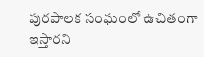పురపాలక సంఘంలో ఉచితంగా ఇస్తారని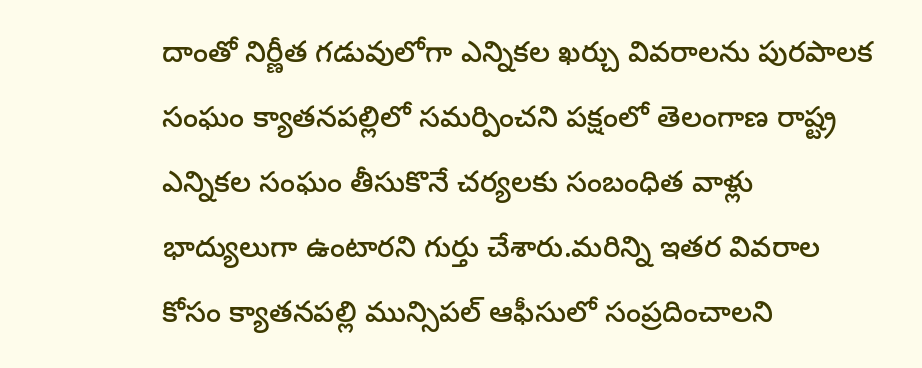దాంతో నిర్ణీత గడువులోగా ఎన్నికల ఖర్చు వివరాలను పురపాలక సంఘం క్యాతనపల్లిలో సమర్పించని పక్షంలో తెలంగాణ రాష్ట్ర ఎన్నికల సంఘం తీసుకొనే చర్యలకు సంబంధిత వాళ్లు భాద్యులుగా ఉంటారని గుర్తు చేశారు.మరిన్ని ఇతర వివరాల కోసం క్యాతనపల్లి మున్సిపల్ ఆఫీసులో సంప్రదించాలని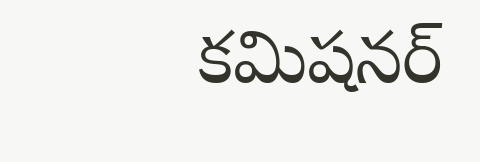కమిషనర్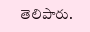తెలిపారు.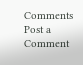Comments
Post a Comment